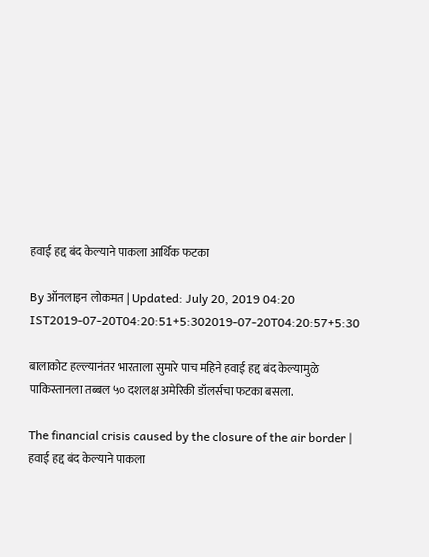हवाई हद्द बंद केल्याने पाकला आर्थिक फटका

By ऑनलाइन लोकमत | Updated: July 20, 2019 04:20 IST2019-07-20T04:20:51+5:302019-07-20T04:20:57+5:30

बालाकोट हल्ल्यानंतर भारताला सुमारे पाच महिने हवाई हद्द बंद केल्यामुळे पाकिस्तानला तब्बल ५० दशलक्ष अमेरिकी डॉलर्सचा फटका बसला.

The financial crisis caused by the closure of the air border | हवाई हद्द बंद केल्याने पाकला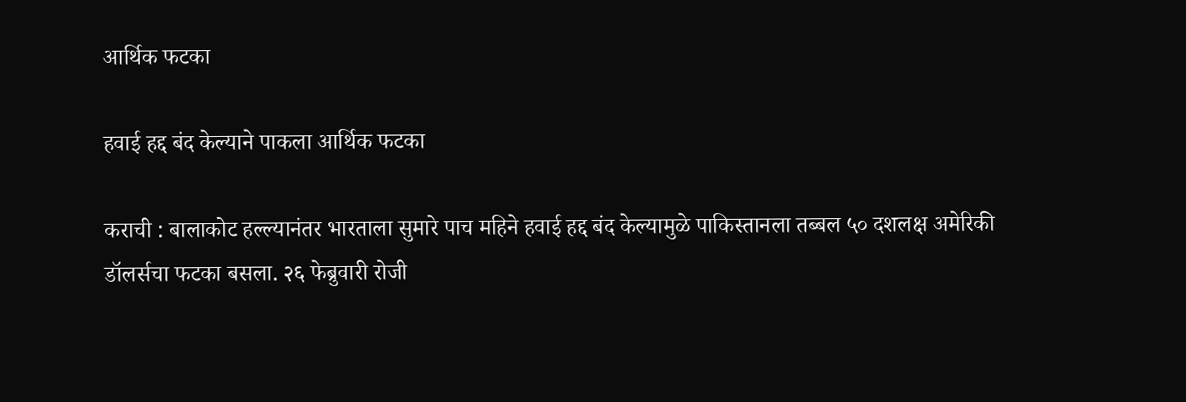आर्थिक फटका

हवाई हद्द बंद केल्याने पाकला आर्थिक फटका

कराची : बालाकोट हल्ल्यानंतर भारताला सुमारे पाच महिने हवाई हद्द बंद केल्यामुळे पाकिस्तानला तब्बल ५० दशलक्ष अमेरिकी डॉलर्सचा फटका बसला. २६ फेब्रुवारी रोजी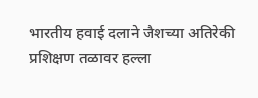भारतीय हवाई दलाने जैशच्या अतिरेकी प्रशिक्षण तळावर हल्ला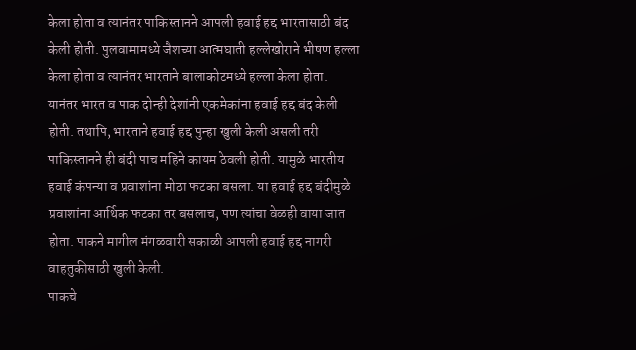केला होता व त्यानंतर पाकिस्तानने आपली हवाई हद्द भारतासाठी बंद केली होती. पुलवामामध्ये जैशच्या आत्मघाती हल्लेखोराने भीषण हल्ला केला होता व त्यानंतर भारताने बालाकोटमध्ये हल्ला केला होता. यानंतर भारत व पाक दोन्ही देशांनी एकमेकांना हवाई हद्द बंद केली होती. तथापि, भारताने हवाई हद्द पुन्हा खुली केली असली तरी पाकिस्तानने ही बंदी पाच महिने कायम ठेवली होती. यामुळे भारतीय हवाई कंपन्या व प्रवाशांना मोठा फटका बसला. या हवाई हद्द बंदीमुळे प्रवाशांना आर्थिक फटका तर बसलाच, पण त्यांचा वेळही वाया जात होता. पाकने मागील मंगळवारी सकाळी आपली हवाई हद्द नागरी वाहतुकीसाठी खुली केली.
पाकचे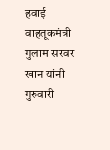हवाई वाहतूकमंत्री गुलाम सरवर खान यांनी गुरुवारी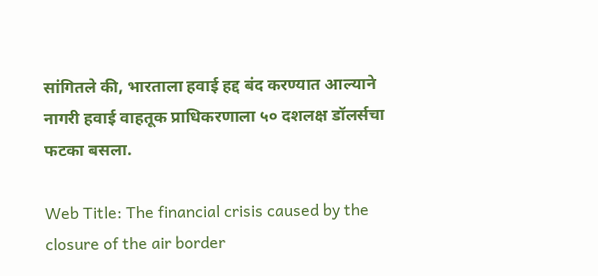सांगितले की, भारताला हवाई हद्द बंद करण्यात आल्याने नागरी हवाई वाहतूक प्राधिकरणाला ५० दशलक्ष डॉलर्सचा फटका बसला.

Web Title: The financial crisis caused by the closure of the air border